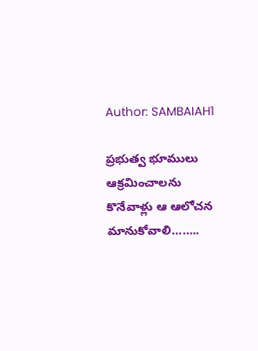Author: SAMBAIAH1

ప్రభుత్వ భూములు ఆక్రమించాలను కొనేవాళ్లు ఆ ఆలోచన మానుకోవాలి……..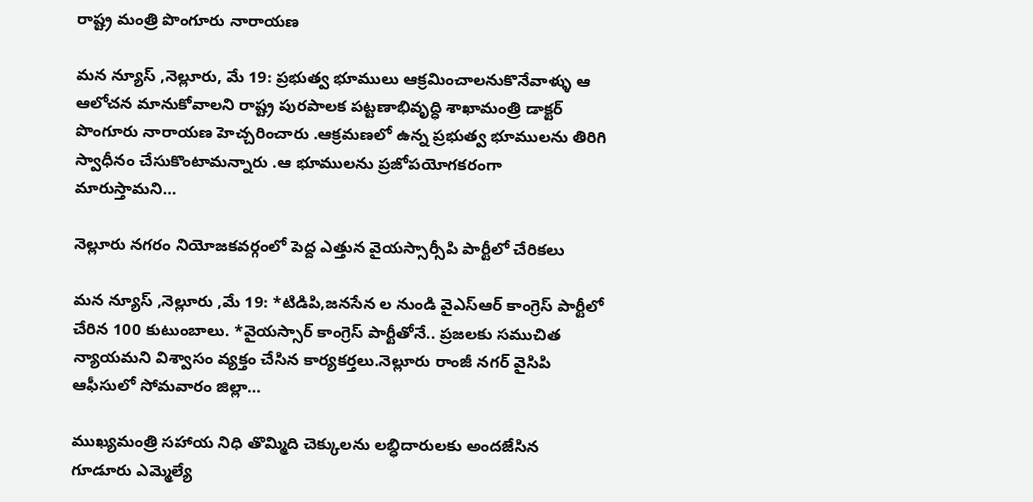రాష్ట్ర మంత్రి పొంగూరు నారాయణ

మన న్యూస్ ,నెల్లూరు, మే 19: ప్రభుత్వ భూములు ఆక్రమించాలనుకొనేవాళ్ళు ఆ ఆలోచన మానుకోవాలని రాష్ట్ర పురపాలక పట్టణాభివృద్ధి శాఖామంత్రి డాక్టర్ పొంగూరు నారాయణ హెచ్చరించారు .ఆక్రమణలో ఉన్న ప్రభుత్వ భూములను తిరిగి స్వాధీనం చేసుకొంటామన్నారు .ఆ భూములను ప్రజోపయోగకరంగా మారుస్తామని…

నెల్లూరు నగరం నియోజకవర్గంలో పెద్ద ఎత్తున వైయస్సార్సీపి పార్టీలో చేరికలు

మన న్యూస్ ,నెల్లూరు ,మే 19: *టిడిపి,జనసేన ల నుండి వైఎస్ఆర్ కాంగ్రెస్ పార్టీలో చేరిన 100 కుటుంబాలు. *వైయస్సార్ కాంగ్రెస్ పార్టీతోనే.. ప్రజలకు సముచిత న్యాయమని విశ్వాసం వ్యక్తం చేసిన కార్యకర్తలు.నెల్లూరు రాంజీ నగర్ వైసిపి ఆఫీసులో సోమవారం జిల్లా…

ముఖ్యమంత్రి సహాయ నిధి తొమ్మిది చెక్కులను లబ్ధిదారులకు అందజేసిన గూడూరు ఎమ్మెల్యే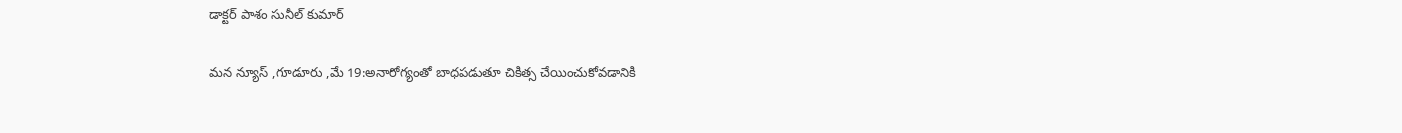డాక్టర్ పాశం సునీల్ కుమార్

మన న్యూస్ ,గూడూరు ,మే 19:అనారోగ్యంతో బాధపడుతూ చికిత్స చేయించుకోవడానికి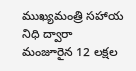ముఖ్యమంత్రి సహాయ నిధి ద్వారా మంజూరైన 12 లక్షల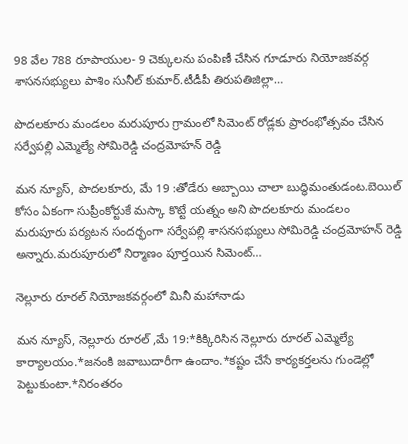98 వేల 788 రూపాయుల- 9 చెక్కులను పంపిణీ చేసిన గూడూరు నియోజకవర్గ శాసనసభ్యులు పాశిం సునీల్ కుమార్.టీడీపీ తిరుపతిజిల్లా…

పొదలకూరు మండలం మరుపూరు గ్రామంలో సిమెంట్ రోడ్లకు ప్రారంభోత్సవం చేసిన సర్వేపల్లి ఎమ్మెల్యే సోమిరెడ్డి చంద్రమోహన్ రెడ్డి

మన న్యూస్, పొదలకూరు, మే 19 :తోడేరు అబ్బాయి చాలా బుద్ధిమంతుడంట.బెయిల్ కోసం ఏకంగా సుప్రీంకోర్టుకే మస్కా కొట్టే యత్నం అని పొదలకూరు మండలం మరుపూరు పర్యటన సందర్భంగా సర్వేపల్లి శాసనసభ్యులు సోమిరెడ్డి చంద్రమోహన్ రెడ్డి అన్నారు.మరుపూరులో నిర్మాణం పూర్తయిన సిమెంట్…

నెల్లూరు రూరల్ నియోజకవర్గంలో మినీ మహానాడు

మన న్యూస్, నెల్లూరు రూరల్ ,మే 19:*కిక్కిరిసిన నెల్లూరు రూరల్ ఎమ్మెల్యే కార్యాలయం.*జనంకి జవాబుదారీగా ఉందాం.*కష్టం చేసే కార్యకర్తలను గుండెల్లో పెట్టుకుంటా.*నిరంతరం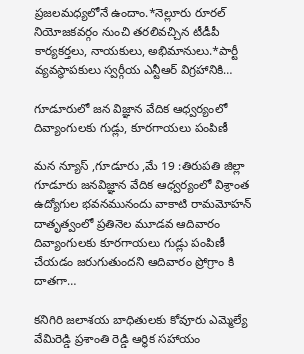ప్రజలమధ్యలోనే ఉందాం.*నెల్లూరు రూరల్ నియోజకవర్గం నుంచి తరలివచ్చిన టీడీపీ కార్యకర్తలు, నాయకులు, అభిమానులు.*పార్టీ వ్యవస్థాపకులు స్వర్గీయ ఎన్టీఆర్ విగ్రహానికి…

గూడూరులో జన విజ్ఞాన వేదిక ఆధ్వర్యంలో దివ్యాంగులకు గుడ్లు, కూరగాయలు పంపిణీ

మన న్యూస్ ,గూడూరు ,మే 19 :తిరుపతి జిల్లా గూడూరు జనవిజ్ఞాన వేదిక ఆధ్వర్యంలో విశ్రాంత ఉద్యోగుల భవనమునందు వాకాటి రామమోహన్ దాతృత్వంలో ప్రతినెల మూడవ ఆదివారం దివ్యాంగులకు కూరగాయలు గుడ్లు పంపిణీ చేయడం జరుగుతుందని ఆదివారం ప్రోగ్రాం కి దాతగా…

కనిగిరి జలాశయ బాధితులకు కోవూరు ఎమ్మెల్యే వేమిరెడ్డి ప్రశాంతి రెడ్డి ఆర్థిక సహాయం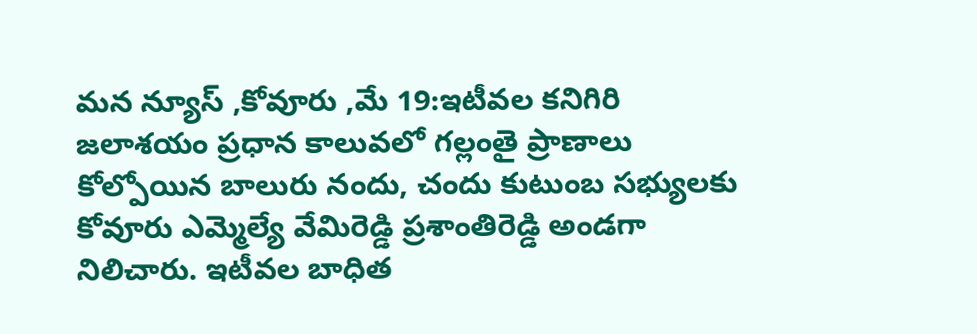మన న్యూస్ ,కోవూరు ,మే 19:ఇటీవల కనిగిరి జలాశయం ప్రధాన కాలువలో గల్లంతై ప్రాణాలు కోల్పోయిన బాలురు నందు, చందు కుటుంబ సభ్యులకు కోవూరు ఎమ్మెల్యే వేమిరెడ్డి ప్రశాంతిరెడ్డి అండగా నిలిచారు. ఇటీవల బాధిత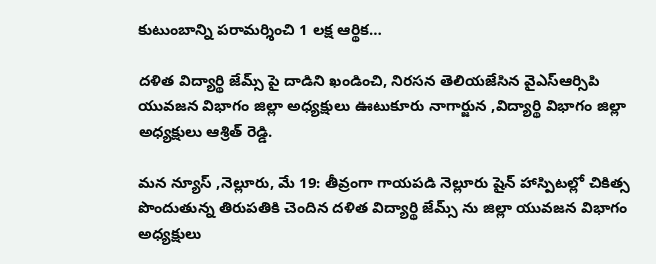కుటుంబాన్ని పరామర్శించి 1 లక్ష ఆర్థిక…

దళిత విద్యార్థి జేమ్స్ పై దాడిని ఖండించి, నిరసన తెలియజేసిన వైఎస్ఆర్సిపి యువజన విభాగం జిల్లా అధ్యక్షులు ఊటుకూరు నాగార్జున ,విద్యార్థి విభాగం జిల్లా అధ్యక్షులు ఆశ్రిత్ రెడ్డి.

మన న్యూస్ ,నెల్లూరు, మే 19: తీవ్రంగా గాయపడి నెల్లూరు షైన్ హాస్పిటల్లో చికిత్స పొందుతున్న తిరుపతికి చెందిన దళిత విద్యార్థి జేమ్స్ ను జిల్లా యువజన విభాగం అధ్యక్షులు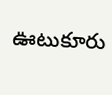ఊటుకూరు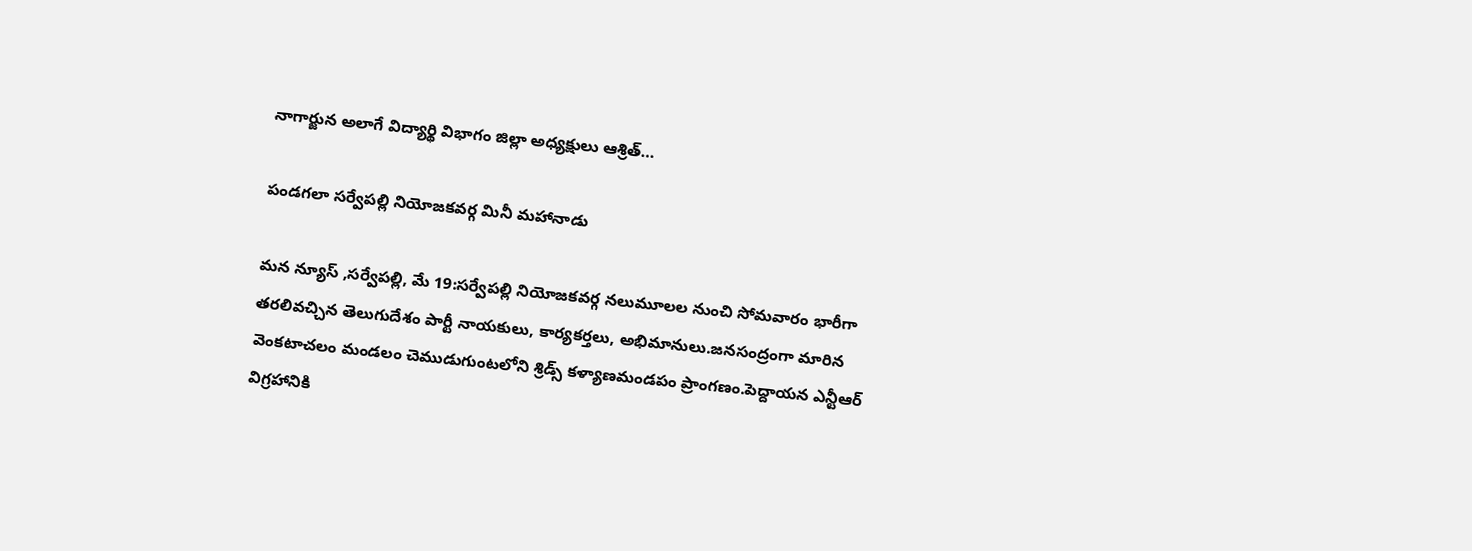నాగార్జున అలాగే విద్యార్థి విభాగం జిల్లా అధ్యక్షులు ఆశ్రిత్…

పండగలా సర్వేపల్లి నియోజకవర్గ మినీ మహానాడు

మన న్యూస్ ,సర్వేపల్లి, మే 19:సర్వేపల్లి నియోజకవర్గ నలుమూలల నుంచి సోమవారం భారీగా తరలివచ్చిన తెలుగుదేశం పార్టీ నాయకులు, కార్యకర్తలు, అభిమానులు.జనసంద్రంగా మారిన వెంకటాచలం మండలం చెముడుగుంటలోని శ్రిడ్స్ కళ్యాణమండపం ప్రాంగణం.పెద్దాయన ఎన్టీఆర్ విగ్రహానికి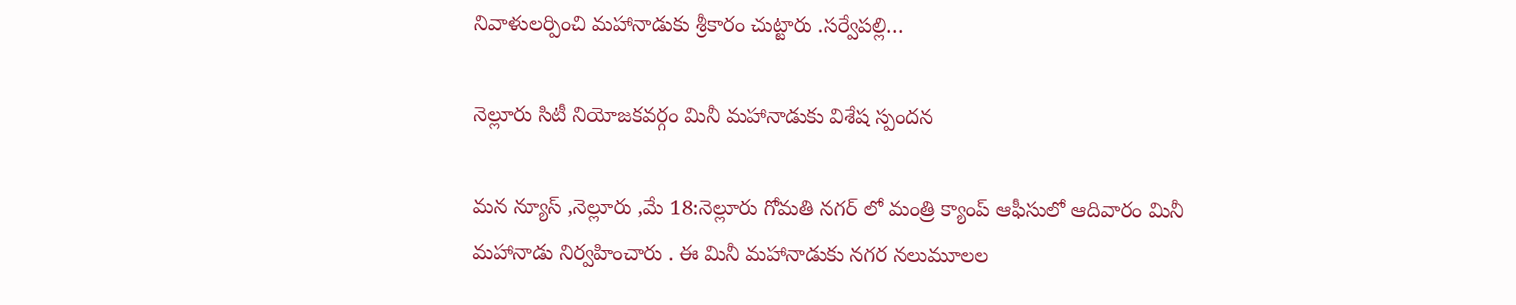నివాళులర్పించి మహానాడుకు శ్రీకారం చుట్టారు .సర్వేపల్లి…

నెల్లూరు సిటీ నియోజకవర్గం మినీ మహానాడుకు విశేష స్పందన

మన న్యూస్ ,నెల్లూరు ,మే 18:నెల్లూరు గోమతి నగర్ లో మంత్రి క్యాంప్ ఆఫీసులో ఆదివారం మినీ మహానాడు నిర్వహించారు . ఈ మినీ మహానాడుకు నగర నలుమూలల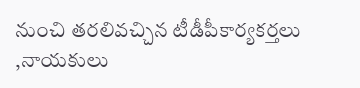నుంచి తరలివచ్చిన టీడీపీకార్యకర్తలు ,నాయకులు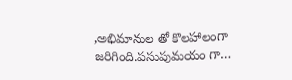,అభిమానుల తో కొలహాలంగా జరిగింది.పసుపుమయం గా…